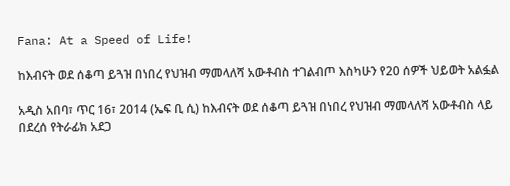Fana: At a Speed of Life!

ከእብናት ወደ ሰቆጣ ይጓዝ በነበረ የህዝብ ማመላለሻ አውቶብስ ተገልብጦ እስካሁን የ20 ሰዎች ህይወት አልፏል

አዲስ አበባ፣ ጥር 16፣ 2014 (ኤፍ ቢ ሲ) ከእብናት ወደ ሰቆጣ ይጓዝ በነበረ የህዝብ ማመላለሻ አውቶብስ ላይ በደረሰ የትራፊክ አደጋ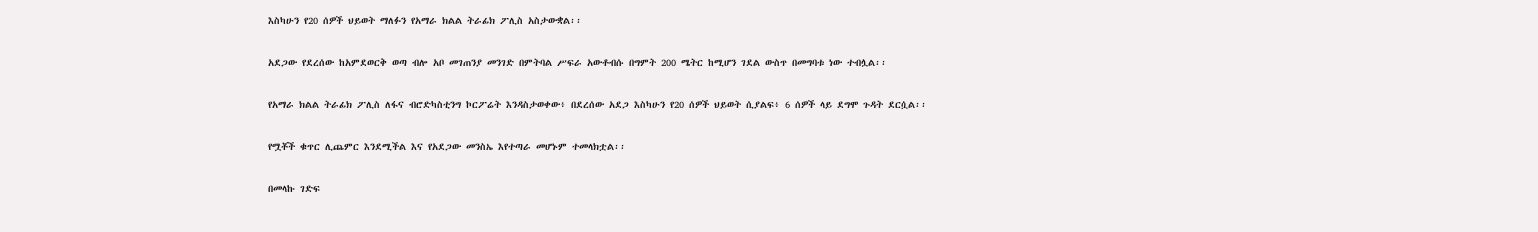እስካሁን የ20 ሰዎች ህይወት ማለፉን የአማራ ክልል ትራፊክ ፖሊስ አስታውቋል፡፡

አደጋው የደረሰው ከአምደወርቅ ወጣ ብሎ አቦ መገጠንያ መንገድ በምትባል ሥፍራ አውቶብሱ በግምት 200 ሜትር ከሚሆን ገደል ውስጥ በመግባቱ ነው ተብሏል፡፡

የአማራ ክልል ትራፊክ ፖሊስ ለፋና ብሮድካስቲንግ ኮርፖሬት እንዳስታወቀው፥ በደረሰው አደጋ እስካሁን የ20 ሰዎች ህይወት ሲያልፍ፥ 6 ሰዎች ላይ ደግሞ ጉዳት ደርሷል፡፡

የሟቾች ቁጥር ሊጨምር እንደሚችል እና የአደጋው መንስኤ እየተጣራ መሆኑም ተመላክቷል፡፡

በመላኩ ገድፍ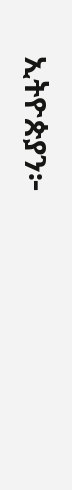ኢትዮጵያን፦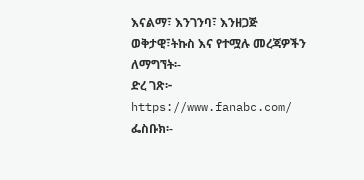እናልማ፣ እንገንባ፣ እንዘጋጅ
ወቅታዊ፣ትኩስ እና የተሟሉ መረጃዎችን ለማግኘት፡-
ድረ ገጽ፦ https://www.fanabc.com/
ፌስቡክ፡-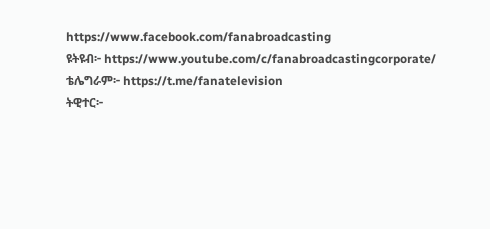https://www.facebook.com/fanabroadcasting
ዩትዩብ፦ https://www.youtube.com/c/fanabroadcastingcorporate/
ቴሌግራም፦ https://t.me/fanatelevision
ትዊተር፦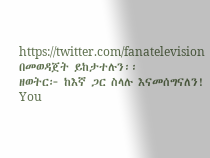https://twitter.com/fanatelevision በመወዳጀት ይከታተሉን፡፡
ዘወትር፦ ከእኛ ጋር ስላሉ እናመሰግናለን!
You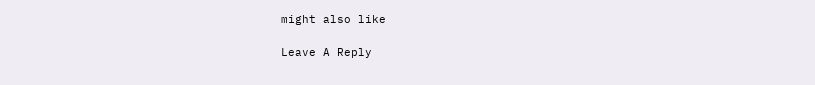might also like

Leave A Reply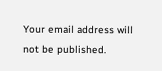Your email address will not be published.